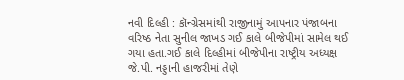નવી દિલ્હી : કૉન્ગ્રેસમાંથી રાજીનામું આપનાર પંજાબના વરિષ્ઠ નેતા સુનીલ જાખડ ગઈ કાલે બીજેપીમાં સામેલ થઈ ગયા હતા.ગઈ કાલે દિલ્હીમાં બીજેપીના રાષ્ટ્રીય અધ્યક્ષ જે.પી. નડ્ડાની હાજરીમાં તેણે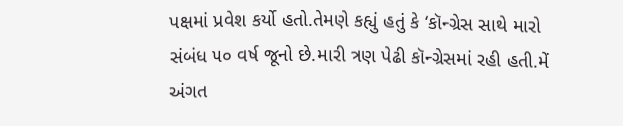પક્ષમાં પ્રવેશ કર્યો હતો.તેમણે કહ્યું હતું કે ‘કૉન્ગ્રેસ સાથે મારો સંબંધ ૫૦ વર્ષ જૂનો છે.મારી ત્રણ પેઢી કૉન્ગ્રેસમાં રહી હતી.મેં અંગત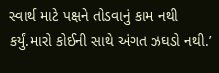સ્વાર્થ માટે પક્ષને તોડવાનું કામ નથી કર્યું.મારો કોઈની સાથે અંગત ઝઘડો નથી.’